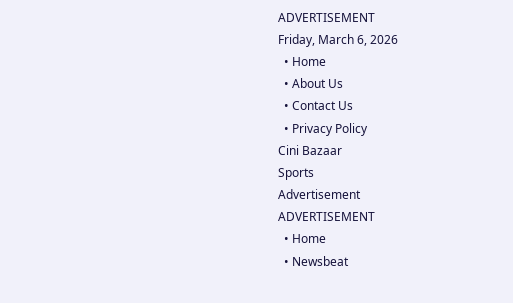ADVERTISEMENT
Friday, March 6, 2026
  • Home
  • About Us
  • Contact Us
  • Privacy Policy
Cini Bazaar
Sports
Advertisement
ADVERTISEMENT
  • Home
  • Newsbeat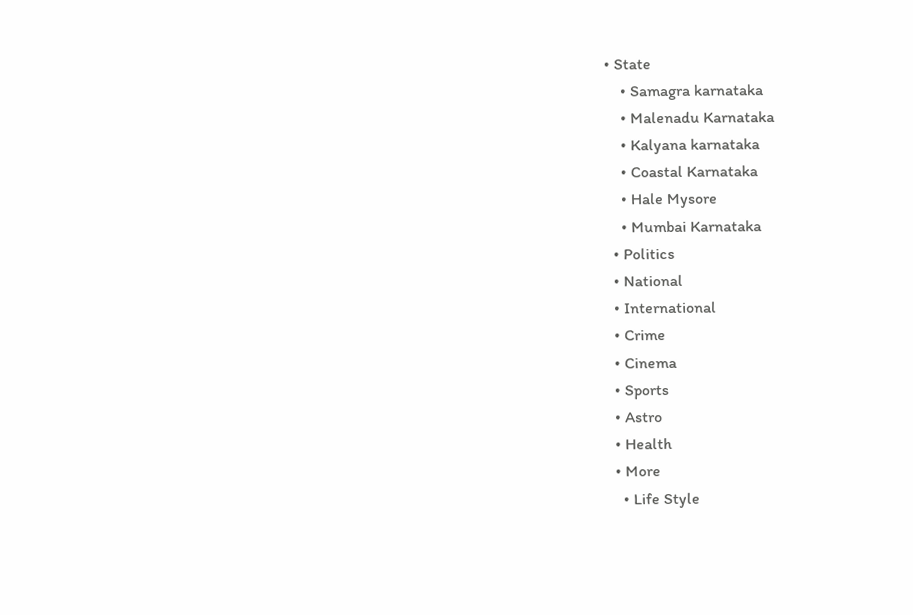• State
    • Samagra karnataka
    • Malenadu Karnataka
    • Kalyana karnataka
    • Coastal Karnataka
    • Hale Mysore
    • Mumbai Karnataka
  • Politics
  • National
  • International
  • Crime
  • Cinema
  • Sports
  • Astro
  • Health
  • More
    • Life Style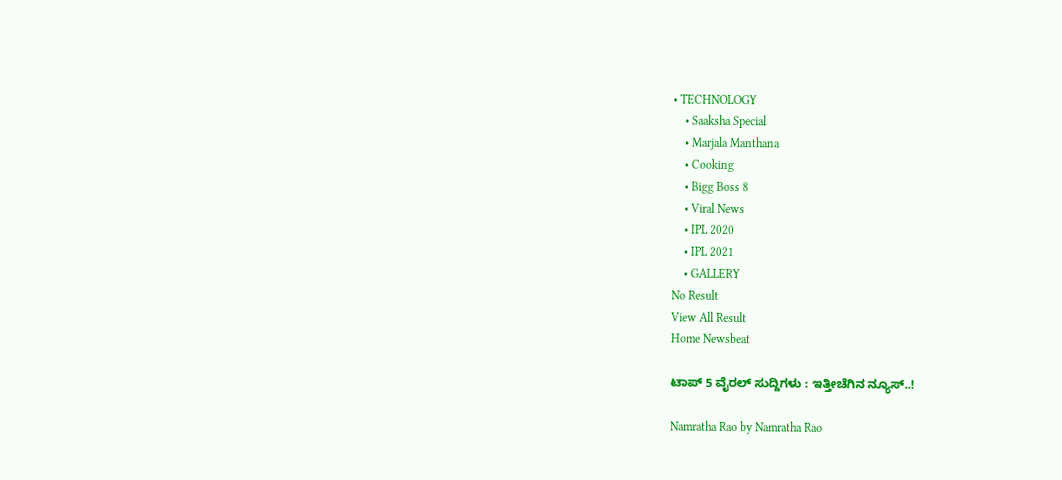• TECHNOLOGY
    • Saaksha Special
    • Marjala Manthana
    • Cooking
    • Bigg Boss 8
    • Viral News
    • IPL 2020
    • IPL 2021
    • GALLERY
No Result
View All Result
Home Newsbeat

ಟಾಪ್ 5 ವೈರಲ್ ಸುದ್ದಿಗಳು : ಇತ್ತೀಚೆಗಿನ ನ್ಯೂಸ್..!

Namratha Rao by Namratha Rao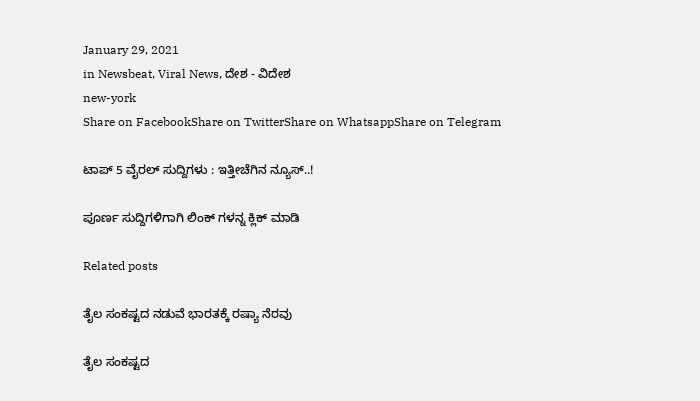January 29, 2021
in Newsbeat, Viral News, ದೇಶ - ವಿದೇಶ
new-york
Share on FacebookShare on TwitterShare on WhatsappShare on Telegram

ಟಾಪ್ 5 ವೈರಲ್ ಸುದ್ದಿಗಳು : ಇತ್ತೀಚೆಗಿನ ನ್ಯೂಸ್..!

ಪೂರ್ಣ ಸುದ್ದಿಗಳಿಗಾಗಿ ಲಿಂಕ್ ಗಳನ್ನ ಕ್ಲಿಕ್ ಮಾಡಿ

Related posts

ತೈಲ ಸಂಕಷ್ಟದ ನಡುವೆ ಭಾರತಕ್ಕೆ ರಷ್ಯಾ ನೆರವು

ತೈಲ ಸಂಕಷ್ಟದ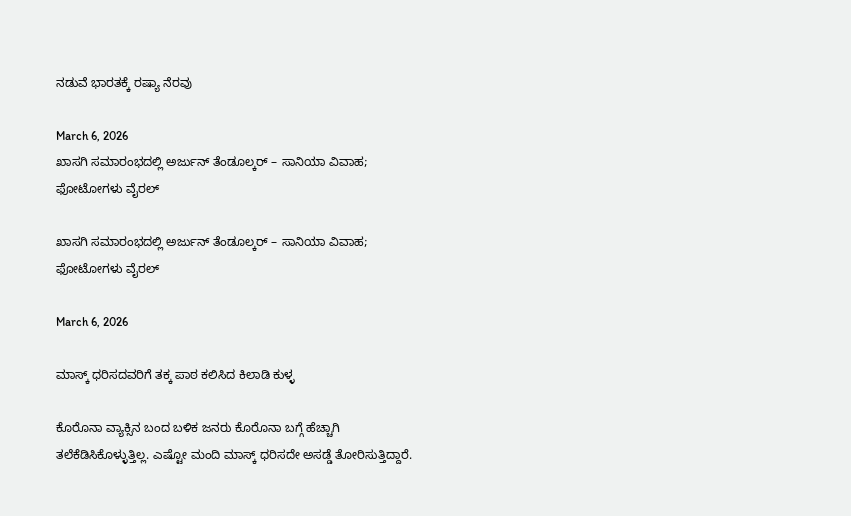ನಡುವೆ ಭಾರತಕ್ಕೆ ರಷ್ಯಾ ನೆರವು

March 6, 2026
ಖಾಸಗಿ ಸಮಾರಂಭದಲ್ಲಿ ಅರ್ಜುನ್ ತೆಂಡೂಲ್ಕರ್ – ಸಾನಿಯಾ ವಿವಾಹ; ಫೋಟೋಗಳು ವೈರಲ್

ಖಾಸಗಿ ಸಮಾರಂಭದಲ್ಲಿ ಅರ್ಜುನ್ ತೆಂಡೂಲ್ಕರ್ – ಸಾನಿಯಾ ವಿವಾಹ; ಫೋಟೋಗಳು ವೈರಲ್

March 6, 2026

ಮಾಸ್ಕ್ ಧರಿಸದವರಿಗೆ ತಕ್ಕ ಪಾಠ ಕಲಿಸಿದ ಕಿಲಾಡಿ ಕುಳ್ಳ

ಕೊರೊನಾ ವ್ಯಾಕ್ಸಿನ ಬಂದ ಬಳಿಕ ಜನರು ಕೊರೊನಾ ಬಗ್ಗೆ ಹೆಚ್ಚಾಗಿ ತಲೆಕೆಡಿಸಿಕೊಳ್ಳುತ್ತಿಲ್ಲ. ಎಷ್ಟೋ ಮಂದಿ ಮಾಸ್ಕ್ ಧರಿಸದೇ ಅಸಡ್ಡೆ ತೋರಿಸುತ್ತಿದ್ದಾರೆ.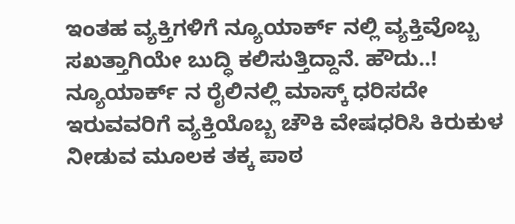ಇಂತಹ ವ್ಯಕ್ತಿಗಳಿಗೆ ನ್ಯೂಯಾರ್ಕ್ ನಲ್ಲಿ ವ್ಯಕ್ತಿವೊಬ್ಬ ಸಖತ್ತಾಗಿಯೇ ಬುದ್ಧಿ ಕಲಿಸುತ್ತಿದ್ದಾನೆ. ಹೌದು..! ನ್ಯೂಯಾರ್ಕ್ ನ ರೈಲಿನಲ್ಲಿ ಮಾಸ್ಕ್ ಧರಿಸದೇ ಇರುವವರಿಗೆ ವ್ಯಕ್ತಿಯೊಬ್ಬ ಚೌಕಿ ವೇಷಧರಿಸಿ ಕಿರುಕುಳ ನೀಡುವ ಮೂಲಕ ತಕ್ಕ ಪಾಠ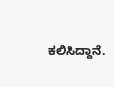ಕಲಿಸಿದ್ದಾನೆ.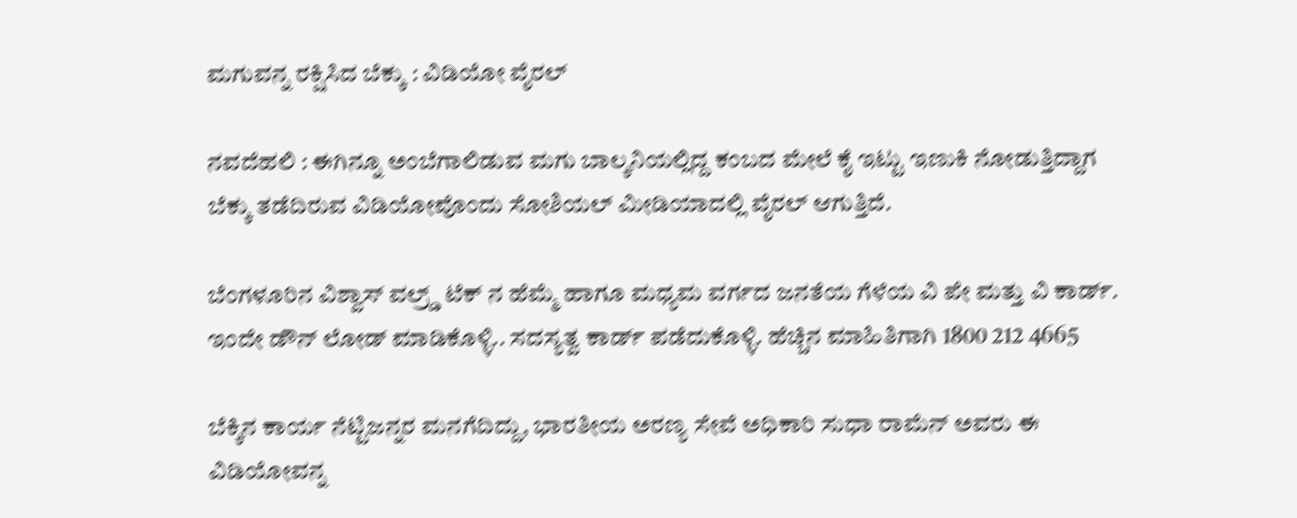ಮಗುವನ್ನ ರಕ್ಷಿಸಿದ ಬೆಕ್ಕು : ವಿಡಿಯೋ ವೈರಲ್

ನವದೆಹಲಿ : ಈಗಿನ್ನೂ ಅಂಬೆಗಾಲಿಡುವ ಮಗು ಬಾಲ್ಕನಿಯಲ್ಲಿದ್ದ ಕಂಬದ ಮೇಲೆ ಕೈ ಇಟ್ಟು ಇಣುಕಿ ನೋಡುತ್ತಿದ್ದಾಗ ಬೆಕ್ಕು ತಡೆದಿರುವ ವಿಡಿಯೋವೊಂದು ಸೋಶಿಯಲ್ ಮೀಡಿಯಾದಲ್ಲಿ ವೈರಲ್ ಆಗುತ್ತಿದೆ.

ಬೆಂಗಳೂರಿನ ವಿಶ್ವಾಸ್ ವಲ್ರ್ಡ್ ಟೆಕ್ ನ ಹೆಮ್ಮೆ ಹಾಗೂ ಮಧ್ಯಮ ವರ್ಗದ ಜನತೆಯ ಗೆಳೆಯ ವಿ ಪೇ ಮತ್ತು ವಿ ಕಾರ್ಡ್. ಇಂದೇ ಡೌನ್ ಲೋಡ್ ಮಾಡಿಕೊಳ್ಳಿ.. ಸದಸ್ಯತ್ವ ಕಾರ್ಡ್ ಪಡೆದುಕೊಳ್ಳಿ. ಹೆಚ್ಚಿನ ಮಾಹಿತಿಗಾಗಿ 1800 212 4665

ಬೆಕ್ಕಿನ ಕಾರ್ಯ ನೆಟ್ಟಿಜನ್ನರ ಮನಗೆದಿದ್ದು, ಭಾರತೀಯ ಅರಣ್ಯ ಸೇವೆ ಅಧಿಕಾರಿ ಸುಧಾ ರಾಮೆನ್ ಅವರು ಈ ವಿಡಿಯೋವನ್ನ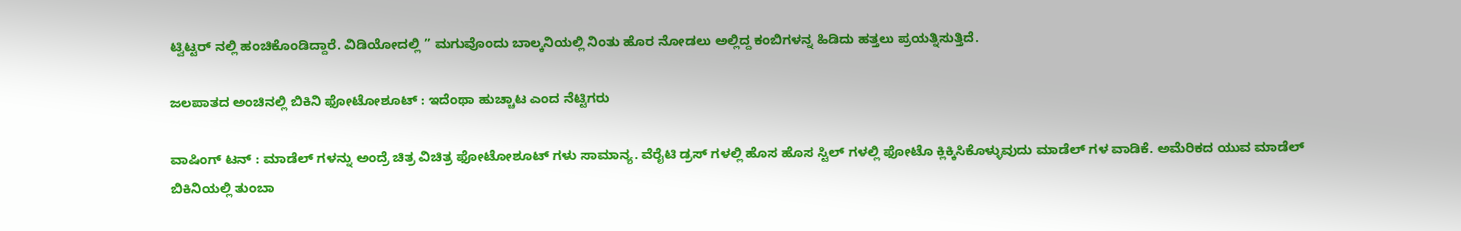ಟ್ವಿಟ್ಟರ್ ನಲ್ಲಿ ಹಂಚಿಕೊಂಡಿದ್ದಾರೆ. ವಿಡಿಯೋದಲ್ಲಿ ” ಮಗುವೊಂದು ಬಾಲ್ಕನಿಯಲ್ಲಿ ನಿಂತು ಹೊರ ನೋಡಲು ಅಲ್ಲಿದ್ದ ಕಂಬಿಗಳನ್ನ ಹಿಡಿದು ಹತ್ತಲು ಪ್ರಯತ್ನಿಸುತ್ತಿದೆ.

ಜಲಪಾತದ ಅಂಚಿನಲ್ಲಿ ಬಿಕಿನಿ ಫೋಟೋಶೂಟ್ : ಇದೆಂಥಾ ಹುಚ್ಚಾಟ ಎಂದ ನೆಟ್ಟಿಗರು

ವಾಷಿಂಗ್ ಟನ್ : ಮಾಡೆಲ್ ಗಳನ್ನು ಅಂದ್ರೆ ಚಿತ್ರ ವಿಚಿತ್ರ ಫೋಟೋಶೂಟ್ ಗಳು ಸಾಮಾನ್ಯ. ವೆರೈಟಿ ಡ್ರಸ್ ಗಳಲ್ಲಿ ಹೊಸ ಹೊಸ ಸ್ಟಿಲ್ ಗಳಲ್ಲಿ ಫೋಟೊ ಕ್ಲಿಕ್ಕಿಸಿಕೊಳ್ಳುವುದು ಮಾಡೆಲ್ ಗಳ ವಾಡಿಕೆ. ಅಮೆರಿಕದ ಯುವ ಮಾಡೆಲ್ ಬಿಕಿನಿಯಲ್ಲಿ ತುಂಬಾ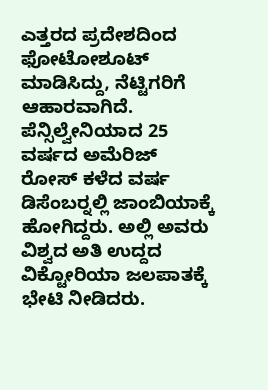ಎತ್ತರದ ಪ್ರದೇಶದಿಂದ ಫೋಟೋಶೂಟ್ ಮಾಡಿಸಿದ್ದು, ನೆಟ್ಟಿಗರಿಗೆ ಆಹಾರವಾಗಿದೆ. ಪೆನ್ಸಿಲ್ವೇನಿಯಾದ 25 ವರ್ಷದ ಅಮೆರಿಜ್ ರೋಸ್ ಕಳೆದ ವರ್ಷ ಡಿಸೆಂಬರ್‍ನಲ್ಲಿ ಜಾಂಬಿಯಾಕ್ಕೆ ಹೋಗಿದ್ದರು. ಅಲ್ಲಿ ಅವರು ವಿಶ್ವದ ಅತಿ ಉದ್ದದ ವಿಕ್ಟೋರಿಯಾ ಜಲಪಾತಕ್ಕೆ ಭೇಟಿ ನೀಡಿದರು.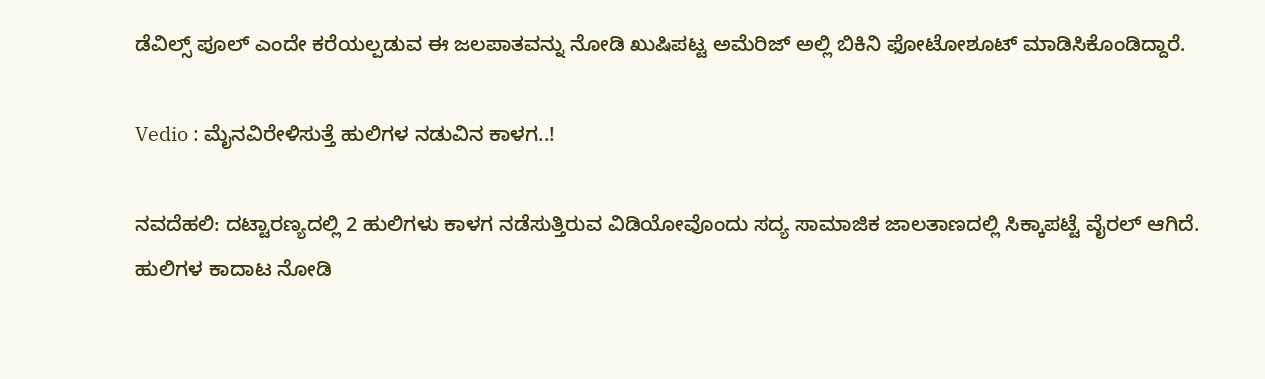ಡೆವಿಲ್ಸ್ ಪೂಲ್ ಎಂದೇ ಕರೆಯಲ್ಪಡುವ ಈ ಜಲಪಾತವನ್ನು ನೋಡಿ ಖುಷಿಪಟ್ಟ ಅಮೆರಿಜ್ ಅಲ್ಲಿ ಬಿಕಿನಿ ಫೋಟೋಶೂಟ್ ಮಾಡಿಸಿಕೊಂಡಿದ್ದಾರೆ.

Vedio : ಮೈನವಿರೇಳಿಸುತ್ತೆ ಹುಲಿಗಳ ನಡುವಿನ ಕಾಳಗ..!

ನವದೆಹಲಿ: ದಟ್ಟಾರಣ್ಯದಲ್ಲಿ 2 ಹುಲಿಗಳು ಕಾಳಗ ನಡೆಸುತ್ತಿರುವ ವಿಡಿಯೋವೊಂದು ಸದ್ಯ ಸಾಮಾಜಿಕ ಜಾಲತಾಣದಲ್ಲಿ ಸಿಕ್ಕಾಪಟ್ಟೆ ವೈರಲ್ ಆಗಿದೆ. ಹುಲಿಗಳ ಕಾದಾಟ ನೋಡಿ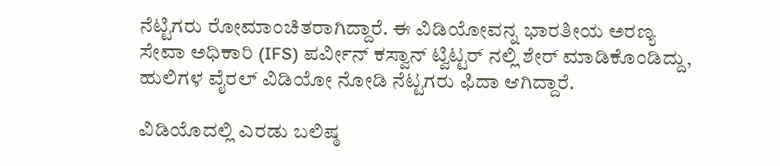ನೆಟ್ಟಿಗರು ರೋಮಾಂಚಿತರಾಗಿದ್ದಾರೆ. ಈ ವಿಡಿಯೋವನ್ನ ಭಾರತೀಯ ಅರಣ್ಯ ಸೇವಾ ಅಧಿಕಾರಿ (IFS) ಪರ್ವೀನ್ ಕಸ್ವಾನ್ ಟ್ವಿಟ್ಟರ್ ನಲ್ಲಿ ಶೇರ್ ಮಾಡಿಕೊಂಡಿದ್ದು, ಹುಲಿಗಳ ವೈರಲ್ ವಿಡಿಯೋ ನೋಡಿ ನೆಟ್ಟಗರು ಫಿದಾ ಆಗಿದ್ದಾರೆ.

ವಿಡಿಯೊದಲ್ಲಿ ಎರಡು ಬಲಿಷ್ಠ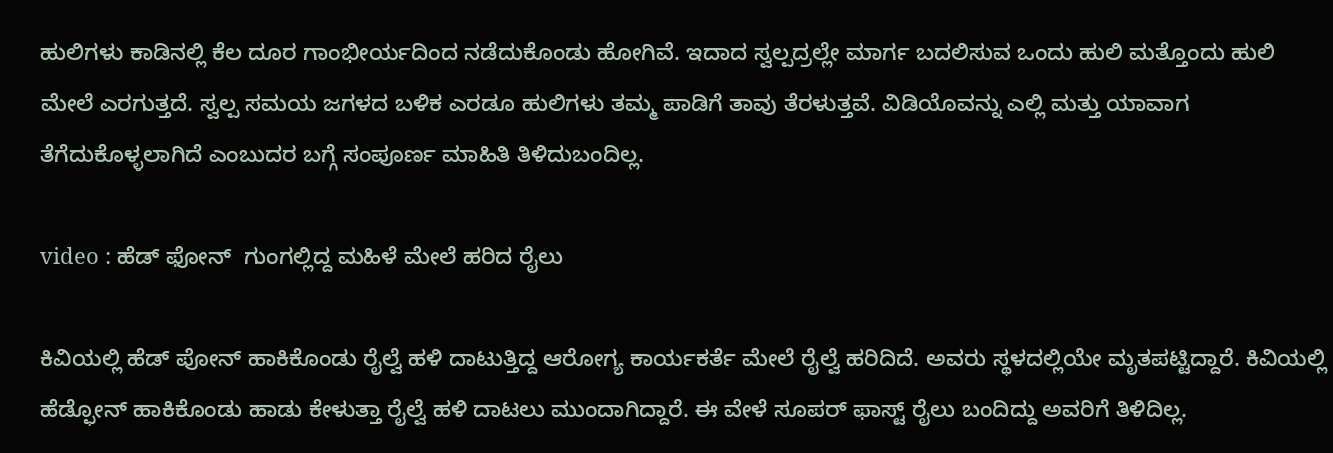ಹುಲಿಗಳು ಕಾಡಿನಲ್ಲಿ ಕೆಲ ದೂರ ಗಾಂಭೀರ್ಯದಿಂದ ನಡೆದುಕೊಂಡು ಹೋಗಿವೆ. ಇದಾದ ಸ್ವಲ್ಪದ್ರಲ್ಲೇ ಮಾರ್ಗ ಬದಲಿಸುವ ಒಂದು ಹುಲಿ ಮತ್ತೊಂದು ಹುಲಿ ಮೇಲೆ ಎರಗುತ್ತದೆ. ಸ್ವಲ್ಪ ಸಮಯ ಜಗಳದ ಬಳಿಕ ಎರಡೂ ಹುಲಿಗಳು ತಮ್ಮ ಪಾಡಿಗೆ ತಾವು ತೆರಳುತ್ತವೆ. ವಿಡಿಯೊವನ್ನು ಎಲ್ಲಿ ಮತ್ತು ಯಾವಾಗ ತೆಗೆದುಕೊಳ್ಳಲಾಗಿದೆ ಎಂಬುದರ ಬಗ್ಗೆ ಸಂಪೂರ್ಣ ಮಾಹಿತಿ ತಿಳಿದುಬಂದಿಲ್ಲ.

video : ಹೆಡ್‌ ಫೋನ್‌  ಗುಂಗಲ್ಲಿದ್ದ ಮಹಿಳೆ ಮೇಲೆ ಹರಿದ ರೈಲು

ಕಿವಿಯಲ್ಲಿ ಹೆಡ್ ಪೋನ್ ಹಾಕಿಕೊಂಡು ರೈಲ್ವೆ ಹಳಿ ದಾಟುತ್ತಿದ್ದ ಆರೋಗ್ಯ ಕಾರ್ಯಕರ್ತೆ ಮೇಲೆ ರೈಲ್ವೆ ಹರಿದಿದೆ. ಅವರು ಸ್ಥಳದಲ್ಲಿಯೇ ಮೃತಪಟ್ಟಿದ್ದಾರೆ. ಕಿವಿಯಲ್ಲಿ ಹೆಡ್ಫೋನ್ ಹಾಕಿಕೊಂಡು ಹಾಡು ಕೇಳುತ್ತಾ ರೈಲ್ವೆ ಹಳಿ ದಾಟಲು ಮುಂದಾಗಿದ್ದಾರೆ. ಈ ವೇಳೆ ಸೂಪರ್ ಫಾಸ್ಟ್ ರೈಲು ಬಂದಿದ್ದು ಅವರಿಗೆ ತಿಳಿದಿಲ್ಲ.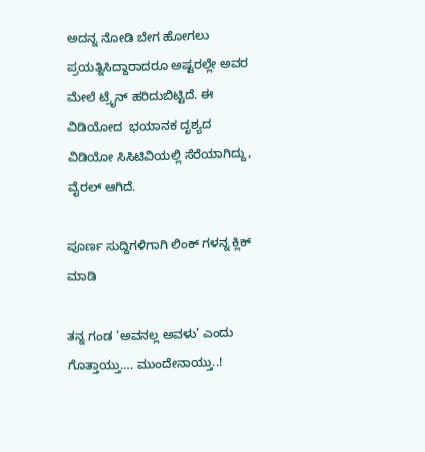ಅದನ್ನ ನೋಡಿ ಬೇಗ ಹೋಗಲು ಪ್ರಯತ್ನಿಸಿದ್ದಾರಾದರೂ ಅಷ್ಟರಲ್ಲೇ ಅವರ ಮೇಲೆ ಟ್ರೈನ್ ಹರಿದುಬಿಟ್ಟಿದೆ. ಈ ವಿಡಿಯೋದ  ಭಯಾನಕ ದೃಶ್ಯದ ವಿಡಿಯೋ ಸಿಸಿಟಿವಿಯಲ್ಲಿ ಸೆರೆಯಾಗಿದ್ದು,  ವೈರಲ್ ಆಗಿದೆ.

ಪೂರ್ಣ ಸುದ್ದಿಗಳಿಗಾಗಿ ಲಿಂಕ್ ಗಳನ್ನ ಕ್ಲಿಕ್ ಮಾಡಿ

ತನ್ನ ಗಂಡ ‘ಅವನಲ್ಲ ಅವಳು’ ಎಂದು ಗೊತ್ತಾಯ್ತು…. ಮುಂದೇನಾಯ್ತು..!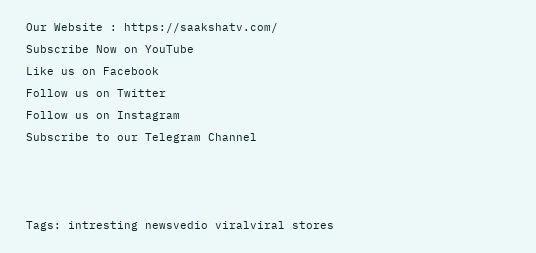Our Website : https://saakshatv.com/
Subscribe Now on YouTube
Like us on Facebook
Follow us on Twitter
Follow us on Instagram
Subscribe to our Telegram Channel



Tags: intresting newsvedio viralviral stores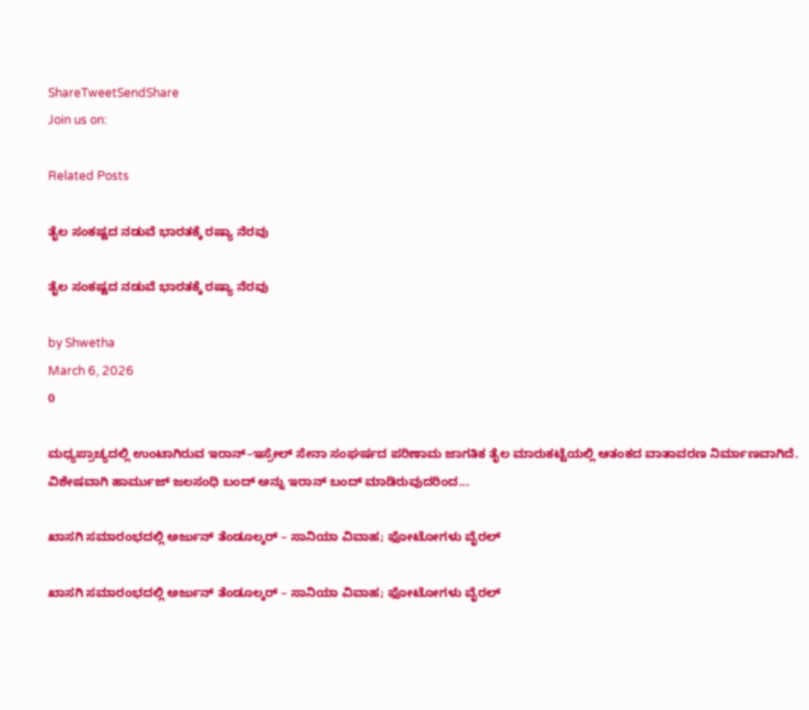ShareTweetSendShare
Join us on:

Related Posts

ತೈಲ ಸಂಕಷ್ಟದ ನಡುವೆ ಭಾರತಕ್ಕೆ ರಷ್ಯಾ ನೆರವು

ತೈಲ ಸಂಕಷ್ಟದ ನಡುವೆ ಭಾರತಕ್ಕೆ ರಷ್ಯಾ ನೆರವು

by Shwetha
March 6, 2026
0

ಮಧ್ಯಪ್ರಾಚ್ಯದಲ್ಲಿ ಉಂಟಾಗಿರುವ ಇರಾನ್–ಇಸ್ರೇಲ್ ಸೇನಾ ಸಂಘರ್ಷದ ಪರಿಣಾಮ ಜಾಗತಿಕ ತೈಲ ಮಾರುಕಟ್ಟೆಯಲ್ಲಿ ಆತಂಕದ ವಾತಾವರಣ ನಿರ್ಮಾಣವಾಗಿದೆ. ವಿಶೇಷವಾಗಿ ಹಾರ್ಮುಜ್ ಜಲಸಂಧಿ ಬಂದ್ ಅನ್ನು ಇರಾನ್ ಬಂದ್ ಮಾಡಿರುವುದರಿಂದ...

ಖಾಸಗಿ ಸಮಾರಂಭದಲ್ಲಿ ಅರ್ಜುನ್ ತೆಂಡೂಲ್ಕರ್ – ಸಾನಿಯಾ ವಿವಾಹ; ಫೋಟೋಗಳು ವೈರಲ್

ಖಾಸಗಿ ಸಮಾರಂಭದಲ್ಲಿ ಅರ್ಜುನ್ ತೆಂಡೂಲ್ಕರ್ – ಸಾನಿಯಾ ವಿವಾಹ; ಫೋಟೋಗಳು ವೈರಲ್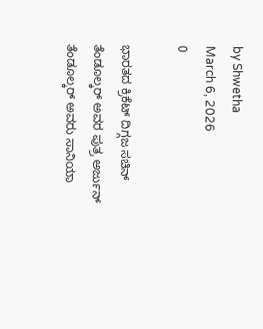by Shwetha
March 6, 2026
0

ಭಾರತದ ಕ್ರಿಕೆಟ್ ದಿಗ್ಗಜ ಸಚಿನ್ ತೆಂಡೂಲ್ಕರ್ ಅವರ ಪುತ್ರ ಅರ್ಜುನ್ ತೆಂಡೂಲ್ಕರ್ ಅವರು ಸಾನಿಯಾ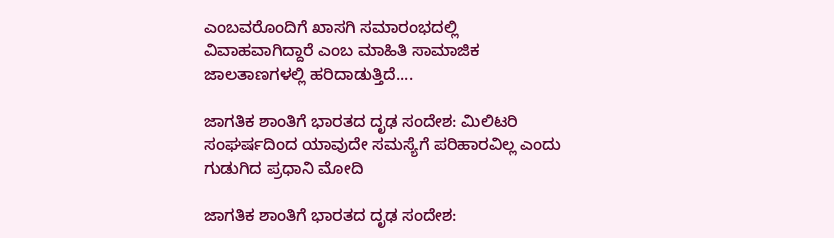ಎಂಬವರೊಂದಿಗೆ ಖಾಸಗಿ ಸಮಾರಂಭದಲ್ಲಿ ವಿವಾಹವಾಗಿದ್ದಾರೆ ಎಂಬ ಮಾಹಿತಿ ಸಾಮಾಜಿಕ ಜಾಲತಾಣಗಳಲ್ಲಿ ಹರಿದಾಡುತ್ತಿದೆ....

ಜಾಗತಿಕ ಶಾಂತಿಗೆ ಭಾರತದ ದೃಢ ಸಂದೇಶ: ಮಿಲಿಟರಿ ಸಂಘರ್ಷದಿಂದ ಯಾವುದೇ ಸಮಸ್ಯೆಗೆ ಪರಿಹಾರವಿಲ್ಲ ಎಂದು ಗುಡುಗಿದ ಪ್ರಧಾನಿ ಮೋದಿ

ಜಾಗತಿಕ ಶಾಂತಿಗೆ ಭಾರತದ ದೃಢ ಸಂದೇಶ: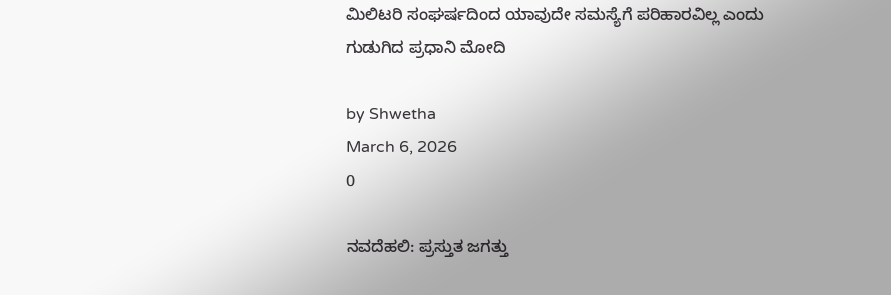ಮಿಲಿಟರಿ ಸಂಘರ್ಷದಿಂದ ಯಾವುದೇ ಸಮಸ್ಯೆಗೆ ಪರಿಹಾರವಿಲ್ಲ ಎಂದು ಗುಡುಗಿದ ಪ್ರಧಾನಿ ಮೋದಿ

by Shwetha
March 6, 2026
0

ನವದೆಹಲಿ: ಪ್ರಸ್ತುತ ಜಗತ್ತು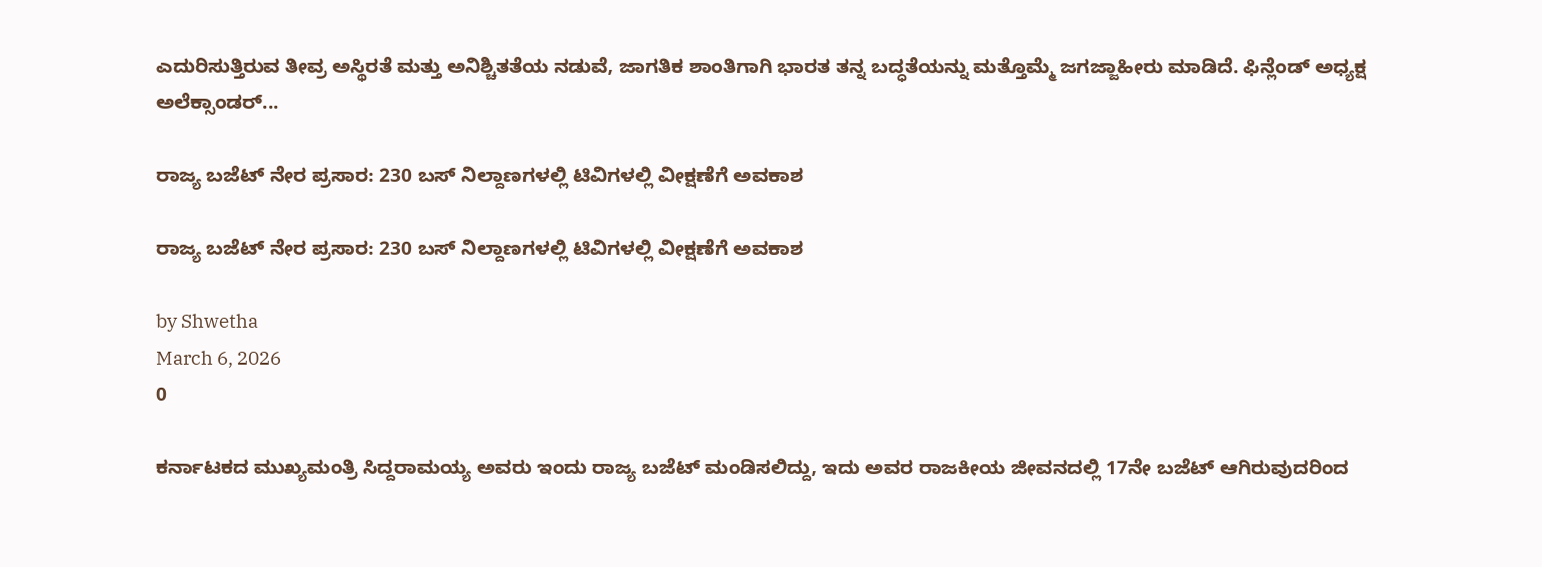ಎದುರಿಸುತ್ತಿರುವ ತೀವ್ರ ಅಸ್ಥಿರತೆ ಮತ್ತು ಅನಿಶ್ಚಿತತೆಯ ನಡುವೆ, ಜಾಗತಿಕ ಶಾಂತಿಗಾಗಿ ಭಾರತ ತನ್ನ ಬದ್ಧತೆಯನ್ನು ಮತ್ತೊಮ್ಮೆ ಜಗಜ್ಜಾಹೀರು ಮಾಡಿದೆ. ಫಿನ್ಲೆಂಡ್ ಅಧ್ಯಕ್ಷ ಅಲೆಕ್ಸಾಂಡರ್...

ರಾಜ್ಯ ಬಜೆಟ್‌ ನೇರ ಪ್ರಸಾರ: 230 ಬಸ್ ನಿಲ್ದಾಣಗಳಲ್ಲಿ ಟಿವಿಗಳಲ್ಲಿ ವೀಕ್ಷಣೆಗೆ ಅವಕಾಶ

ರಾಜ್ಯ ಬಜೆಟ್‌ ನೇರ ಪ್ರಸಾರ: 230 ಬಸ್ ನಿಲ್ದಾಣಗಳಲ್ಲಿ ಟಿವಿಗಳಲ್ಲಿ ವೀಕ್ಷಣೆಗೆ ಅವಕಾಶ

by Shwetha
March 6, 2026
0

ಕರ್ನಾಟಕದ ಮುಖ್ಯಮಂತ್ರಿ ಸಿದ್ದರಾಮಯ್ಯ ಅವರು ಇಂದು ರಾಜ್ಯ ಬಜೆಟ್ ಮಂಡಿಸಲಿದ್ದು, ಇದು ಅವರ ರಾಜಕೀಯ ಜೀವನದಲ್ಲಿ 17ನೇ ಬಜೆಟ್ ಆಗಿರುವುದರಿಂದ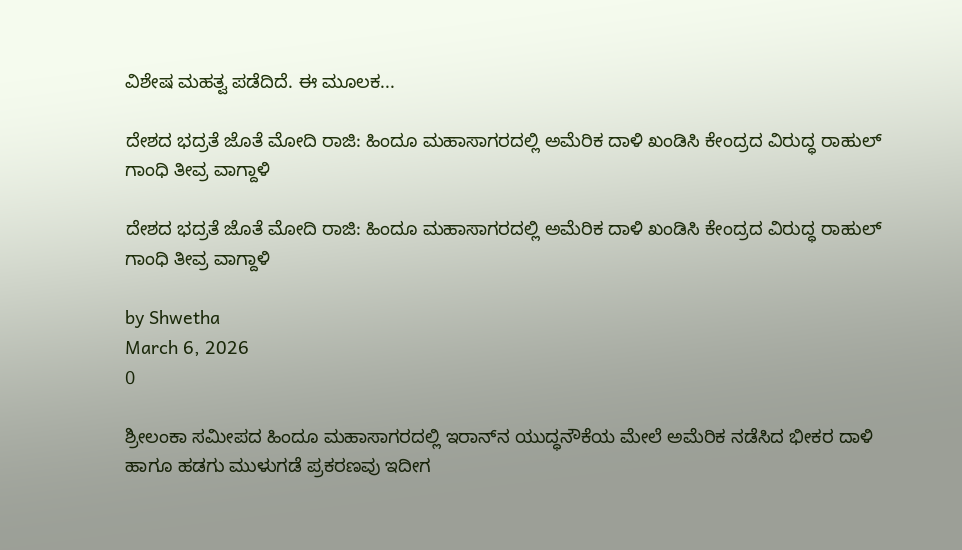ವಿಶೇಷ ಮಹತ್ವ ಪಡೆದಿದೆ. ಈ ಮೂಲಕ...

ದೇಶದ ಭದ್ರತೆ ಜೊತೆ ಮೋದಿ ರಾಜಿ: ಹಿಂದೂ ಮಹಾಸಾಗರದಲ್ಲಿ ಅಮೆರಿಕ ದಾಳಿ ಖಂಡಿಸಿ ಕೇಂದ್ರದ ವಿರುದ್ಧ ರಾಹುಲ್ ಗಾಂಧಿ ತೀವ್ರ ವಾಗ್ದಾಳಿ

ದೇಶದ ಭದ್ರತೆ ಜೊತೆ ಮೋದಿ ರಾಜಿ: ಹಿಂದೂ ಮಹಾಸಾಗರದಲ್ಲಿ ಅಮೆರಿಕ ದಾಳಿ ಖಂಡಿಸಿ ಕೇಂದ್ರದ ವಿರುದ್ಧ ರಾಹುಲ್ ಗಾಂಧಿ ತೀವ್ರ ವಾಗ್ದಾಳಿ

by Shwetha
March 6, 2026
0

ಶ್ರೀಲಂಕಾ ಸಮೀಪದ ಹಿಂದೂ ಮಹಾಸಾಗರದಲ್ಲಿ ಇರಾನ್‌ನ ಯುದ್ಧನೌಕೆಯ ಮೇಲೆ ಅಮೆರಿಕ ನಡೆಸಿದ ಭೀಕರ ದಾಳಿ ಹಾಗೂ ಹಡಗು ಮುಳುಗಡೆ ಪ್ರಕರಣವು ಇದೀಗ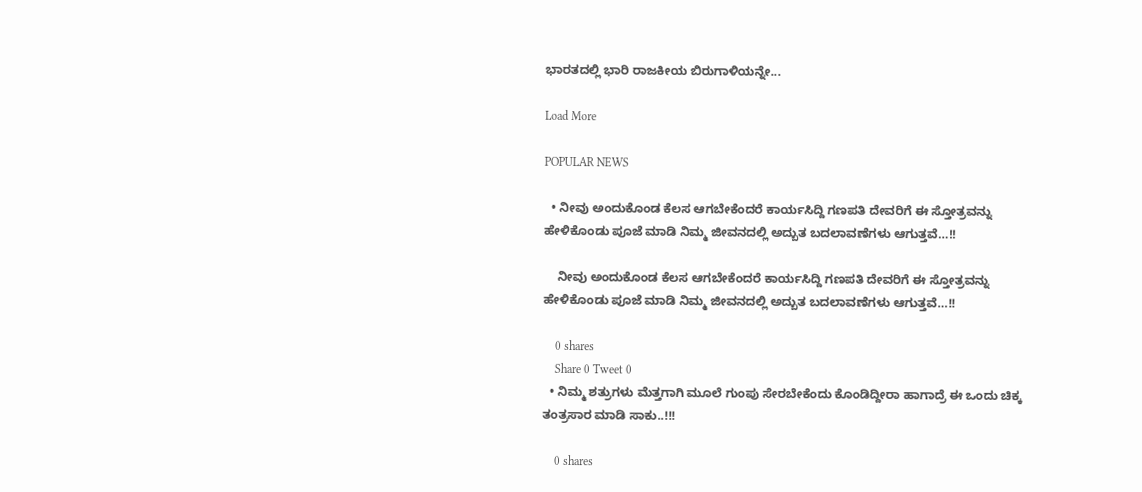ಭಾರತದಲ್ಲಿ ಭಾರಿ ರಾಜಕೀಯ ಬಿರುಗಾಳಿಯನ್ನೇ...

Load More

POPULAR NEWS

  • ನೀವು ಅಂದುಕೊಂಡ ಕೆಲಸ ಆಗಬೇಕೆಂದರೆ ಕಾರ್ಯಸಿದ್ದಿ ಗಣಪತಿ ದೇವರಿಗೆ ಈ ಸ್ತೋತ್ರವನ್ನು ಹೇಳಿಕೊಂಡು ಪೂಜೆ ಮಾಡಿ ನಿಮ್ಮ ಜೀವನದಲ್ಲಿ ಅದ್ಬುತ ಬದಲಾವಣೆಗಳು ಆಗುತ್ತವೆ…!!

    ನೀವು ಅಂದುಕೊಂಡ ಕೆಲಸ ಆಗಬೇಕೆಂದರೆ ಕಾರ್ಯಸಿದ್ದಿ ಗಣಪತಿ ದೇವರಿಗೆ ಈ ಸ್ತೋತ್ರವನ್ನು ಹೇಳಿಕೊಂಡು ಪೂಜೆ ಮಾಡಿ ನಿಮ್ಮ ಜೀವನದಲ್ಲಿ ಅದ್ಬುತ ಬದಲಾವಣೆಗಳು ಆಗುತ್ತವೆ…!!

    0 shares
    Share 0 Tweet 0
  • ನಿಮ್ಮ ಶತ್ರುಗಳು ಮೆತ್ತಗಾಗಿ ಮೂಲೆ ಗುಂಪು ಸೇರಬೇಕೆಂದು ಕೊಂಡಿದ್ದೀರಾ ಹಾಗಾದ್ರೆ ಈ ಒಂದು ಚಿಕ್ಕ ತಂತ್ರಸಾರ ಮಾಡಿ ಸಾಕು..!!!

    0 shares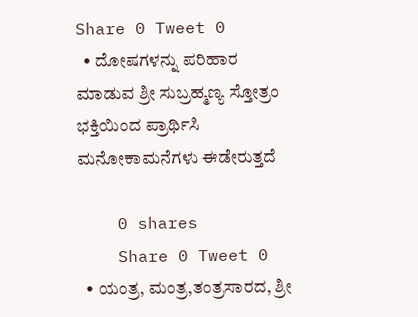Share 0 Tweet 0
  • ದೋಷಗಳನ್ನು ಪರಿಹಾರ ಮಾಡುವ ಶ್ರೀ ಸುಬ್ರಹ್ಮಣ್ಯ ಸ್ತೋತ್ರಂ ಭಕ್ತಿಯಿಂದ ಪ್ರಾರ್ಥಿಸಿ ಮನೋಕಾಮನೆಗಳು ಈಡೇರುತ್ತದೆ

    0 shares
    Share 0 Tweet 0
  • ಯಂತ್ರ, ಮಂತ್ರ,ತಂತ್ರಸಾರದ, ಶ್ರೀ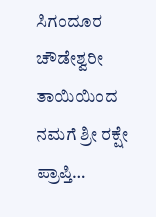ಸಿಗಂದೂರ ಚೌಡೇಶ್ವರೀ ತಾಯಿಯಿಂದ ನಮಗೆ ಶ್ರೀ ರಕ್ಷೇ ಪ್ರಾಪ್ತಿ…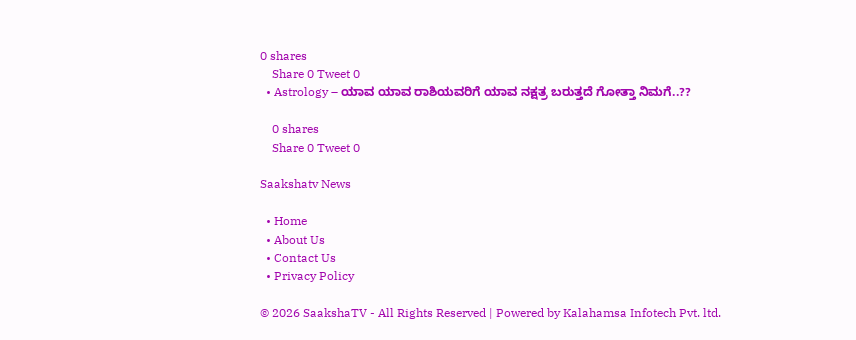0 shares
    Share 0 Tweet 0
  • Astrology – ಯಾವ ಯಾವ ರಾಶಿಯವರಿಗೆ ಯಾವ ನಕ್ಷತ್ರ ಬರುತ್ತದೆ ಗೋತ್ತಾ ನಿಮಗೆ..??

    0 shares
    Share 0 Tweet 0

Saakshatv News

  • Home
  • About Us
  • Contact Us
  • Privacy Policy

© 2026 SaakshaTV - All Rights Reserved | Powered by Kalahamsa Infotech Pvt. ltd.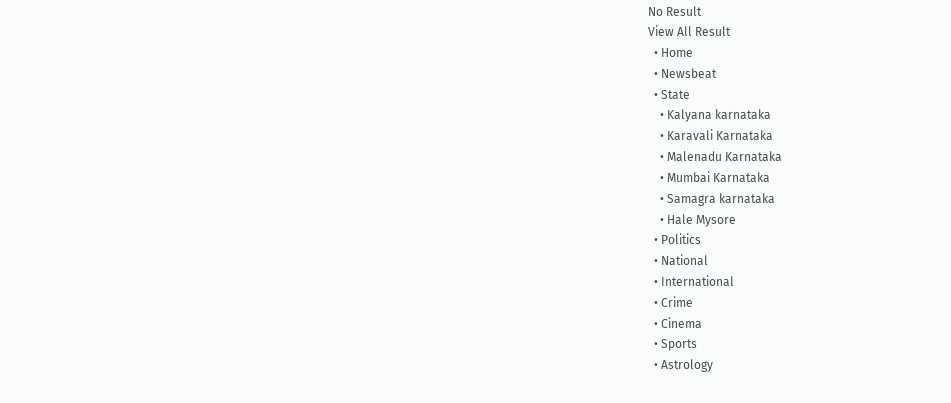No Result
View All Result
  • Home
  • Newsbeat
  • State
    • Kalyana karnataka
    • Karavali Karnataka
    • Malenadu Karnataka
    • Mumbai Karnataka
    • Samagra karnataka
    • Hale Mysore
  • Politics
  • National
  • International
  • Crime
  • Cinema
  • Sports
  • Astrology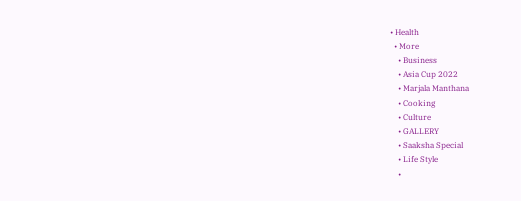• Health
  • More
    • Business
    • Asia Cup 2022
    • Marjala Manthana
    • Cooking
    • Culture
    • GALLERY
    • Saaksha Special
    • Life Style
    •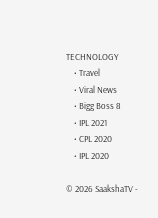TECHNOLOGY
    • Travel
    • Viral News
    • Bigg Boss 8
    • IPL 2021
    • CPL 2020
    • IPL 2020

© 2026 SaakshaTV -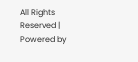All Rights Reserved | Powered by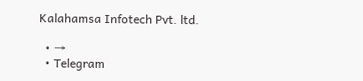Kalahamsa Infotech Pvt. ltd.

  • →
  • Telegram